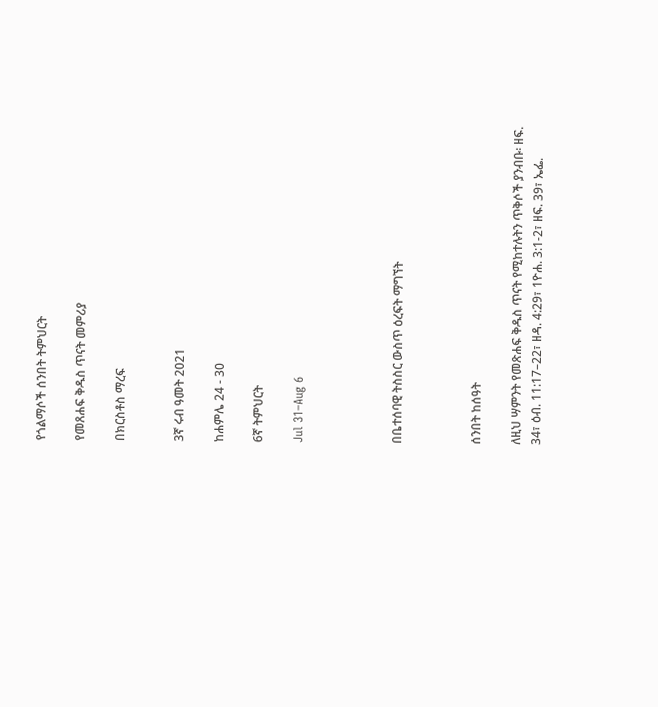የጎልማሶች ሰንበት ትምህርት

የመጸሐፍ ቅዱስ ጥናት መምሪያ

በክርስቶስ ማረፍ


3ኛ ሩብ ዓመት 2021

ከሐምሌ 24 - 30

6ኛ ትምህርት

Jul 31–Aug 6




በቤተሰባዊ ትስስር ውስጥ ዕረፍት ማግኘት



ሰንበት ከሰዓት

ለዚህ ሣምንት የመጽሐፍ ቅዱስ ጥናት የሚከተሉትን ጥቅሶች ያንብቡ፡ ዘፍ. 34፣ ዕብ. 11:17–22፣ ዘዳ. 4:29፣ 1ዮሐ. 3:1-2፣ ዘፍ. 39፣ ኤፌ.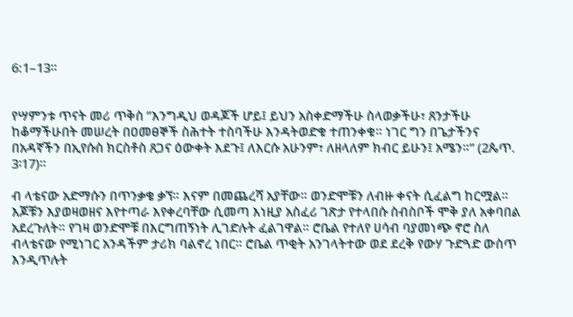6:1–13።


የሣምንቱ ጥናት መሪ ጥቅስ ”እንግዲህ ወዳጆች ሆይ፤ ይህን አስቀድማችሁ ስላወቃችሁ፣ ጸንታችሁ ከቆማችሁበት መሠረት በዐመፀኞች ስሕተት ተስባችሁ እንዳትወድቁ ተጠንቀቁ። ነገር ግን በጌታችንና በአዳኛችን በኢየሱስ ክርስቶስ ጸጋና ዕውቀት እደጉ፤ ለእርሱ አሁንም፣ ለዘላለም ክብር ይሁን፤ አሜን።” (2ጴጥ. 3፡17)።

ብ ላቴናው አድማሱን በጥንቃቄ ቃኘ። እናም በመጨረሻ አያቸው። ወንድሞቹን ለብዙ ቀናት ሲፈልግ ከርሟል። እጆቹን እያወዛወዘና እየተጣራ እየቀረባቸው ሲመጣ እነዚያ አስፈሪ ገጽታ የተላበሱ ስብስቦች ሞቅ ያለ አቀባበል አደረጉለት። የገዛ ወንድሞቹ በእርግጠኝነት ሊገድሉት ፈልገዋል። ሮቤል የተለየ ሀሳብ ባያመነጭ ኖሮ ስለ ብላቴናው የሚነገር አንዳችም ታሪክ ባልኖረ ነበር። ሮቤል ጥቂት አንገላትተው ወደ ደረቅ የውሃ ጉድጓድ ውስጥ እንዲጥሉት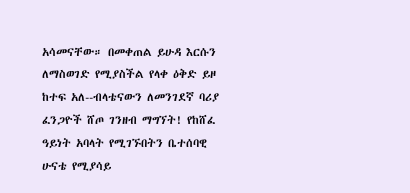አሳመናቸው። በመቀጠል ይሁዳ እርሱን ለማስወገድ የሚያስችል የላቀ ዕቅድ ይዞ ከተፍ አለ--ብላቴናውን ለመንገደኛ ባሪያ ፈንጋዮች ሸጦ ገንዘብ ማግኘት! የከሸፈ ዓይነት አባላት የሚገኙበትን ቤተሰባዊ ሁናቴ የሚያሳይ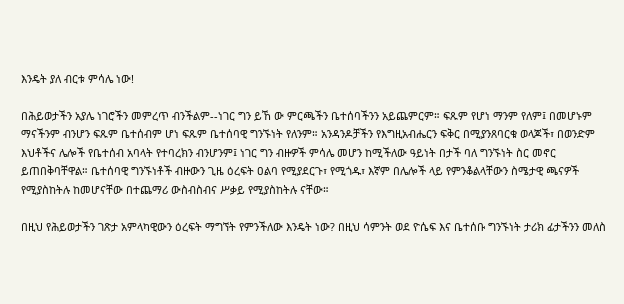እንዴት ያለ ብርቱ ምሳሌ ነው!

በሕይወታችን አያሌ ነገሮችን መምረጥ ብንችልም--ነገር ግን ይኸ ው ምርጫችን ቤተሰባችንን አይጨምርም። ፍጹም የሆነ ማንም የለም፤ በመሆኑም ማናችንም ብንሆን ፍጹም ቤተሰብም ሆነ ፍጹም ቤተሰባዊ ግንኙነት የለንም። አንዳንዶቻችን የእግዚአብሔርን ፍቅር በሚያንጸባርቁ ወላጆች፣ በወንድም እህቶችና ሌሎች የቤተሰብ አባላት የተባረክን ብንሆንም፤ ነገር ግን ብዙዎች ምሳሌ መሆን ከሚችለው ዓይነት በታች ባለ ግንኙነት ስር መኖር ይጠበቅባቸዋል። ቤተሰባዊ ግንኙነቶች ብዙውን ጊዜ ዕረፍት ዐልባ የሚያደርጉ፣ የሚጎዱ፣ እኛም በሌሎች ላይ የምንቆልላቸውን ስሜታዊ ጫናዎች የሚያስከትሉ ከመሆናቸው በተጨማሪ ውስብስብና ሥቃይ የሚያስከትሉ ናቸው።

በዚህ የሕይወታችን ገጽታ አምላካዊውን ዕረፍት ማግኘት የምንችለው እንዴት ነው? በዚህ ሳምንት ወደ ዮሴፍ እና ቤተሰቡ ግንኙነት ታሪክ ፊታችንን መለስ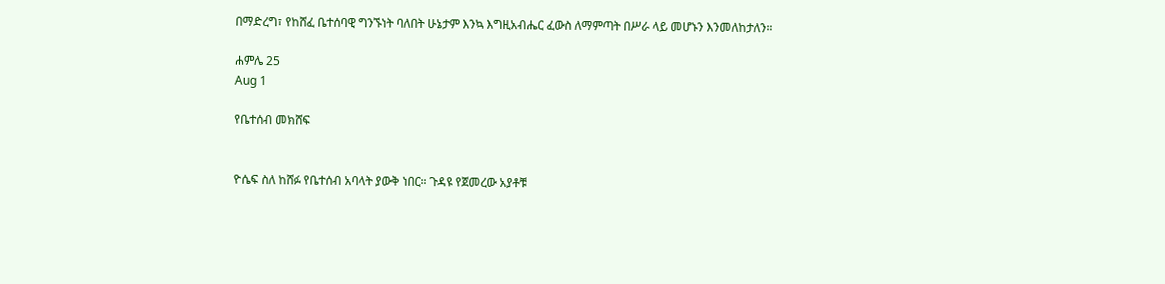በማድረግ፣ የከሸፈ ቤተሰባዊ ግንኙነት ባለበት ሁኔታም እንኳ እግዚአብሔር ፈውስ ለማምጣት በሥራ ላይ መሆኑን እንመለከታለን።

ሐምሌ 25
Aug 1

የቤተሰብ መክሸፍ


ዮሴፍ ስለ ከሸፉ የቤተሰብ አባላት ያውቅ ነበር። ጉዳዩ የጀመረው አያቶቹ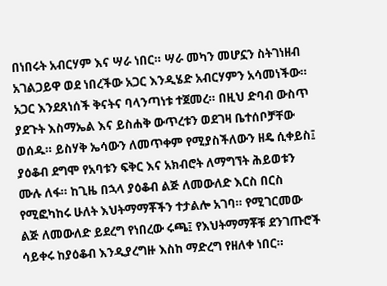በነበሩት አብርሃም እና ሣራ ነበር። ሣራ መካን መሆኗን ስትገነዘብ አገልጋይዋ ወደ ነበረችው አጋር እንዲሄድ አብርሃምን አሳመነችው። አጋር እንደጸነሰች ቅናትና ባላንጣነቱ ተጀመረ። በዚህ ድባብ ውስጥ ያደጉት እስማኤል እና ይስሐቅ ውጥረቱን ወደገዛ ቤተሰቦቻቸው ወሰዱ። ይስሃቅ ኤሳውን ለመጥቀም የሚያስችለውን ዘዴ ሲቀይስ፤ ያዕቆብ ደግሞ የአባቱን ፍቅር እና አክብሮት ለማግኘት ሕይወቱን ሙሉ ለፋ። ከጊዜ በኋላ ያዕቆብ ልጅ ለመውለድ እርስ በርስ የሚፎካከሩ ሁለት እህትማማቾችን ተታልሎ አገባ። የሚገርመው ልጅ ለመውለድ ይደረግ የነበረው ሩጫ፤ የእህትማማቾቹ ደንገጡሮች ሳይቀሩ ከያዕቆብ እንዲያረግዙ እስከ ማድረግ የዘለቀ ነበር።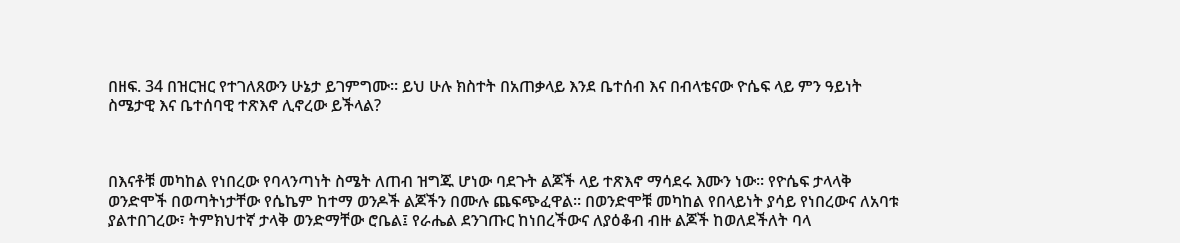በዘፍ. 34 በዝርዝር የተገለጸውን ሁኔታ ይገምግሙ። ይህ ሁሉ ክስተት በአጠቃላይ እንደ ቤተሰብ እና በብላቴናው ዮሴፍ ላይ ምን ዓይነት ስሜታዊ እና ቤተሰባዊ ተጽእኖ ሊኖረው ይችላል?



በእናቶቹ መካከል የነበረው የባላንጣነት ስሜት ለጠብ ዝግጁ ሆነው ባደጉት ልጆች ላይ ተጽእኖ ማሳደሩ እሙን ነው። የዮሴፍ ታላላቅ ወንድሞች በወጣትነታቸው የሴኬም ከተማ ወንዶች ልጆችን በሙሉ ጨፍጭፈዋል። በወንድሞቹ መካከል የበላይነት ያሳይ የነበረውና ለአባቱ ያልተበገረው፣ ትምክህተኛ ታላቅ ወንድማቸው ሮቤል፤ የራሔል ደንገጡር ከነበረችውና ለያዕቆብ ብዙ ልጆች ከወለደችለት ባላ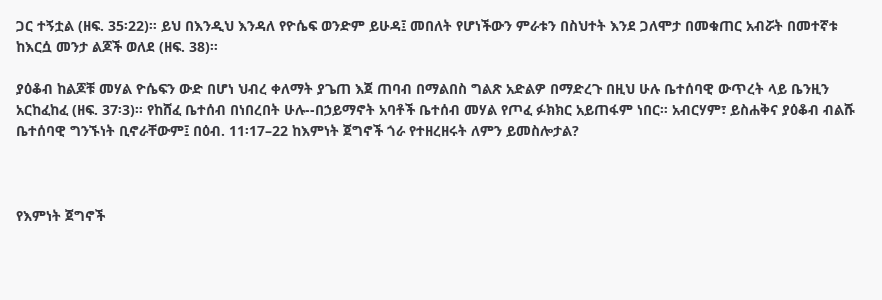ጋር ተኝቷል (ዘፍ. 35፡22)። ይህ በእንዲህ እንዳለ የዮሴፍ ወንድም ይሁዳ፤ መበለት የሆነችውን ምራቱን በስህተት እንደ ጋለሞታ በመቁጠር አብሯት በመተኛቱ ከእርሷ መንታ ልጆች ወለደ (ዘፍ. 38)።

ያዕቆብ ከልጆቹ መሃል ዮሴፍን ውድ በሆነ ህብረ ቀለማት ያጌጠ እጀ ጠባብ በማልበስ ግልጽ አድልዎ በማድረጉ በዚህ ሁሉ ቤተሰባዊ ውጥረት ላይ ቤንዚን አርከፈከፈ (ዘፍ. 37፡3)። የከሸፈ ቤተሰብ በነበረበት ሁሉ--በኃይማኖት አባቶች ቤተሰብ መሃል የጦፈ ፉክክር አይጠፋም ነበር። አብርሃም፣ ይስሐቅና ያዕቆብ ብልሹ ቤተሰባዊ ግንኙነት ቢኖራቸውም፤ በዕብ. 11፡17–22 ከእምነት ጀግኖች ጎራ የተዘረዘሩት ለምን ይመስሎታል?



የእምነት ጀግኖች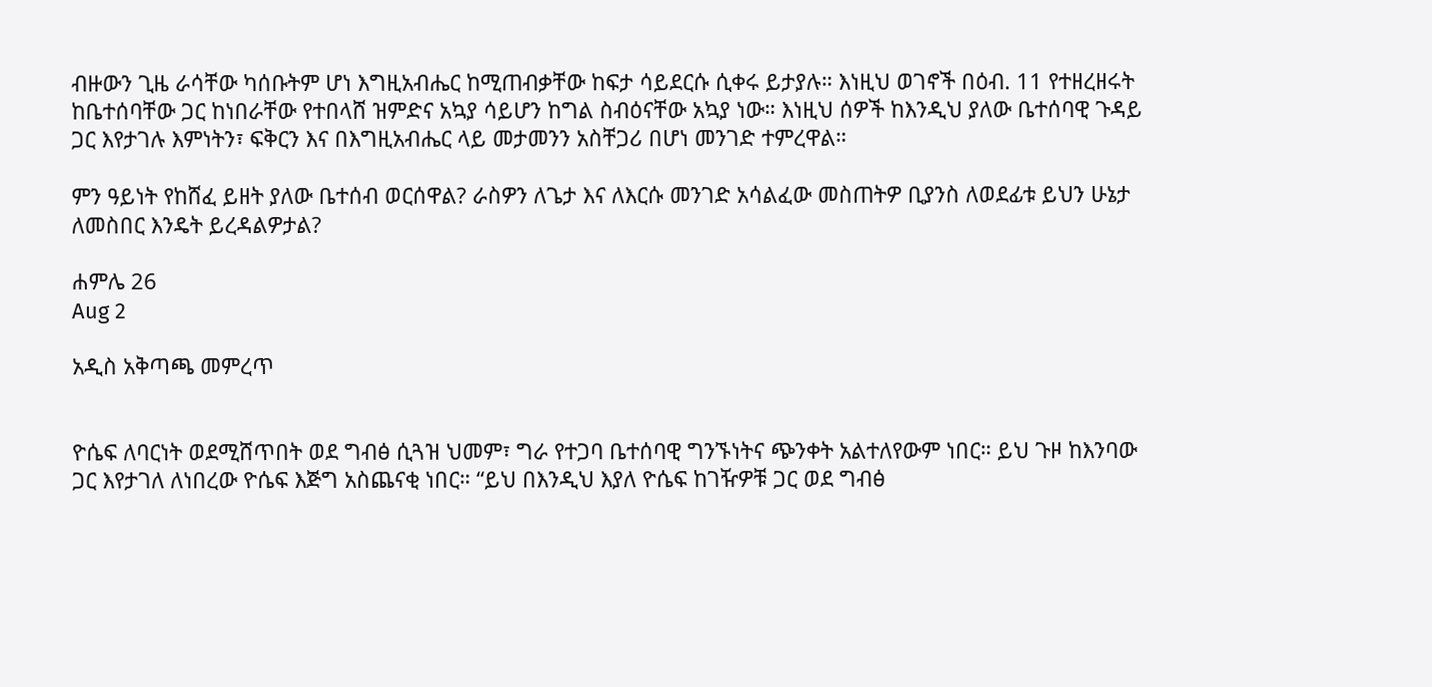ብዙውን ጊዜ ራሳቸው ካሰቡትም ሆነ እግዚአብሔር ከሚጠብቃቸው ከፍታ ሳይደርሱ ሲቀሩ ይታያሉ። እነዚህ ወገኖች በዕብ. 11 የተዘረዘሩት ከቤተሰባቸው ጋር ከነበራቸው የተበላሸ ዝምድና አኳያ ሳይሆን ከግል ስብዕናቸው አኳያ ነው። እነዚህ ሰዎች ከእንዲህ ያለው ቤተሰባዊ ጉዳይ ጋር እየታገሉ እምነትን፣ ፍቅርን እና በእግዚአብሔር ላይ መታመንን አስቸጋሪ በሆነ መንገድ ተምረዋል።

ምን ዓይነት የከሸፈ ይዘት ያለው ቤተሰብ ወርሰዋል? ራስዎን ለጌታ እና ለእርሱ መንገድ አሳልፈው መስጠትዎ ቢያንስ ለወደፊቱ ይህን ሁኔታ ለመስበር እንዴት ይረዳልዎታል?

ሐምሌ 26
Aug 2

አዲስ አቅጣጫ መምረጥ


ዮሴፍ ለባርነት ወደሚሸጥበት ወደ ግብፅ ሲጓዝ ህመም፣ ግራ የተጋባ ቤተሰባዊ ግንኙነትና ጭንቀት አልተለየውም ነበር። ይህ ጉዞ ከእንባው ጋር እየታገለ ለነበረው ዮሴፍ እጅግ አስጨናቂ ነበር። “ይህ በእንዲህ እያለ ዮሴፍ ከገዥዎቹ ጋር ወደ ግብፅ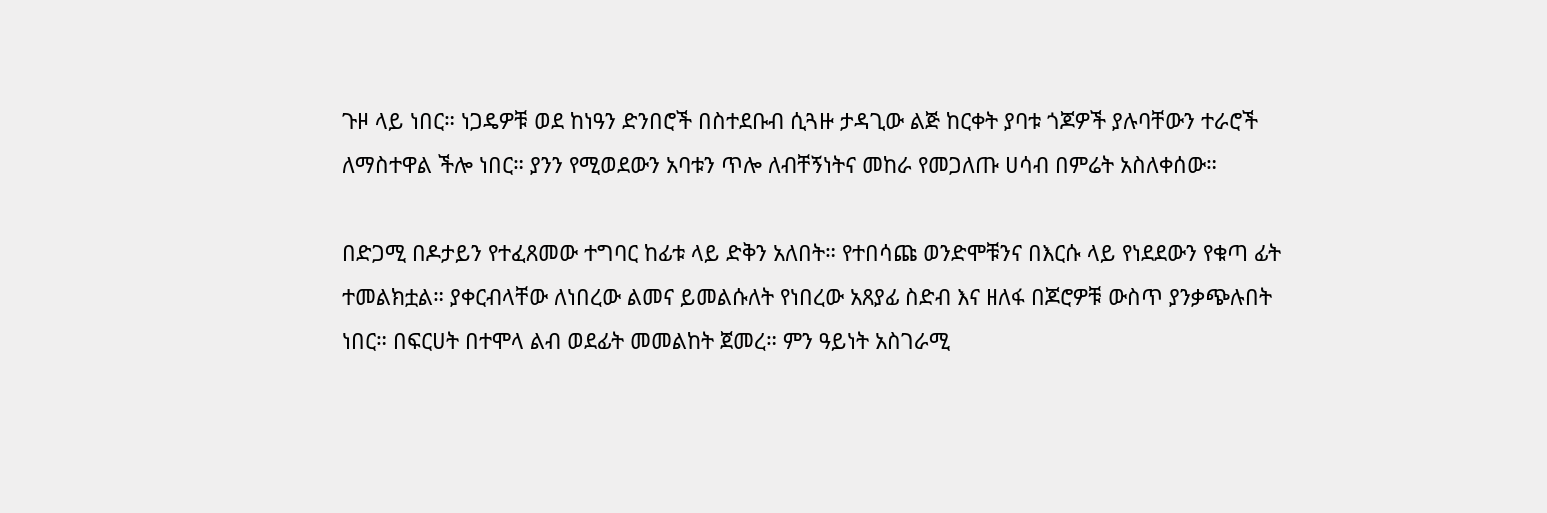ጉዞ ላይ ነበር። ነጋዴዎቹ ወደ ከነዓን ድንበሮች በስተደቡብ ሲጓዙ ታዳጊው ልጅ ከርቀት ያባቱ ጎጆዎች ያሉባቸውን ተራሮች ለማስተዋል ችሎ ነበር። ያንን የሚወደውን አባቱን ጥሎ ለብቸኝነትና መከራ የመጋለጡ ሀሳብ በምሬት አስለቀሰው።

በድጋሚ በዶታይን የተፈጸመው ተግባር ከፊቱ ላይ ድቅን አለበት። የተበሳጩ ወንድሞቹንና በእርሱ ላይ የነደደውን የቁጣ ፊት ተመልክቷል። ያቀርብላቸው ለነበረው ልመና ይመልሱለት የነበረው አጸያፊ ስድብ እና ዘለፋ በጆሮዎቹ ውስጥ ያንቃጭሉበት ነበር። በፍርሀት በተሞላ ልብ ወደፊት መመልከት ጀመረ። ምን ዓይነት አስገራሚ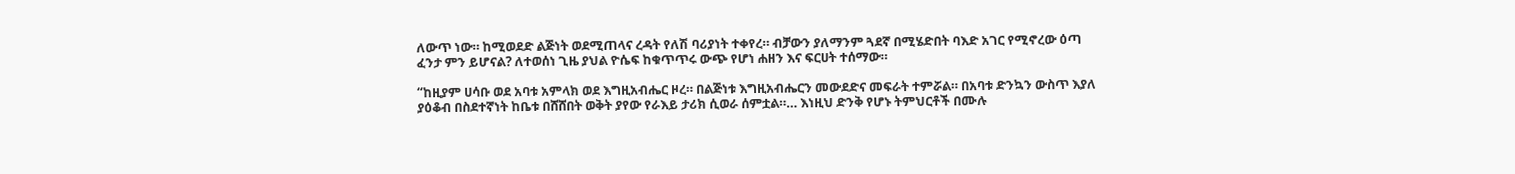ለውጥ ነው። ከሚወደድ ልጅነት ወደሚጠላና ረዳት የለሽ ባሪያነት ተቀየረ። ብቻውን ያለማንም ጓደኛ በሚሄድበት ባእድ አገር የሚኖረው ዕጣ ፈንታ ምን ይሆናል? ለተወሰነ ጊዜ ያህል ዮሴፍ ከቁጥጥሩ ውጭ የሆነ ሐዘን እና ፍርሀት ተሰማው።

“ከዚያም ሀሳቡ ወደ አባቱ አምላክ ወደ እግዚአብሔር ዞረ። በልጅነቱ እግዚአብሔርን መውደድና መፍራት ተምሯል። በአባቱ ድንኳን ውስጥ እያለ ያዕቆብ በስደተኛነት ከቤቱ በሸሸበት ወቅት ያየው የራእይ ታሪክ ሲወራ ሰምቷል።… እነዚህ ድንቅ የሆኑ ትምህርቶች በሙሉ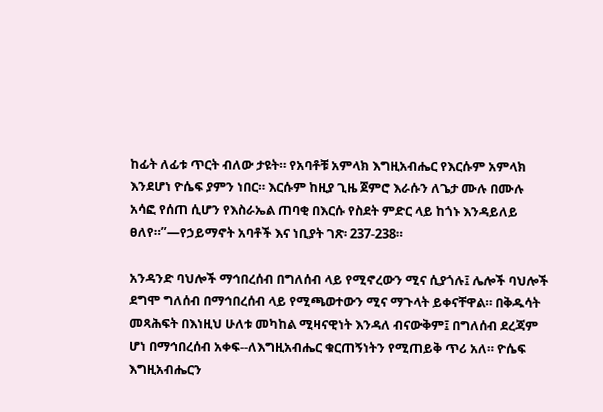ከፊት ለፊቱ ጥርት ብለው ታዩት። የአባቶቹ አምላክ እግዚአብሔር የእርሱም አምላክ እንደሆነ ዮሴፍ ያምን ነበር። እርሱም ከዚያ ጊዜ ጀምሮ እራሱን ለጌታ ሙሉ በሙሉ አሳፎ የሰጠ ሲሆን የእስራኤል ጠባቂ በእርሱ የስደት ምድር ላይ ከጎኑ እንዳይለይ ፀለየ።”—የኃይማኖት አባቶች እና ነቢያት ገጽ፡ 237-238።

አንዳንድ ባህሎች ማኅበረሰብ በግለሰብ ላይ የሚኖረውን ሚና ሲያጎሉ፤ ሌሎች ባህሎች ደግሞ ግለሰብ በማኅበረሰብ ላይ የሚጫወተውን ሚና ማጉላት ይቀናቸዋል። በቅዱሳት መጻሕፍት በእነዚህ ሁለቱ መካከል ሚዛናዊነት እንዳለ ብናውቅም፤ በግለሰብ ደረጃም ሆነ በማኅበረሰብ አቀፍ--ለእግዚአብሔር ቁርጠኝነትን የሚጠይቅ ጥሪ አለ። ዮሴፍ እግዚአብሔርን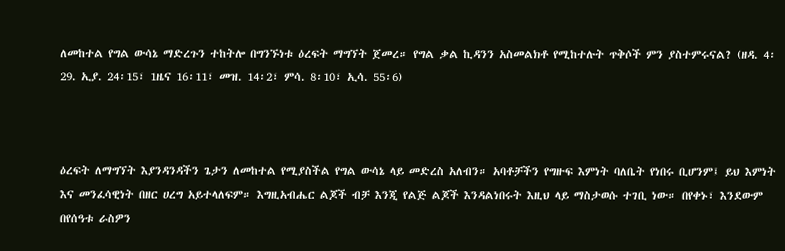ለመከተል የግል ውሳኔ ማድረጉን ተከትሎ በግንኙነቱ ዕረፍት ማግኘት ጀመረ። የግል ቃል ኪዳንን አስመልክቶ የሚከተሉት ጥቅሶች ምን ያስተምሩናል? (ዘዳ. 4፡29. ኢያ. 24፡15፣ 1ዜና 16፡11፣ መዝ. 14፡2፣ ምሳ. 8፡10፣ ኢሳ. 55፡6)



ዕረፍት ለማግኘት እያንዳንዳችን ጌታን ለመከተል የሚያስችል የግል ውሳኔ ላይ መድረስ አለብን። አባቶቻችን የግዙፍ እምነት ባለቤት የነበሩ ቢሆንም፤ ይህ እምነት እና መንፈሳዊነት በዘር ሀረግ አይተላለፍም። እግዚአብሔር ልጆች ብቻ እንጂ የልጅ ልጆች እንዳልነበሩት እዚህ ላይ ማስታወሱ ተገቢ ነው። በየቀኑ፣ እንደውም በየሰዓቱ ራስዎን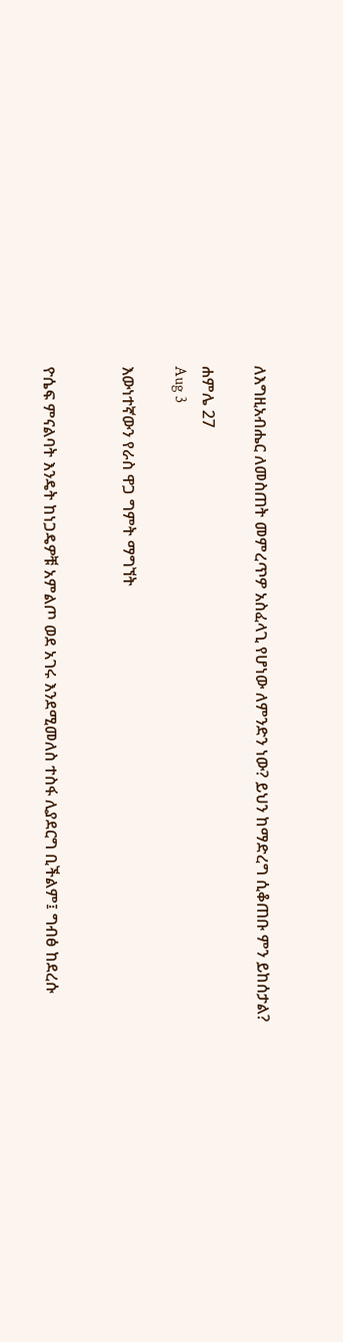ለእግዚአብሔር ለመስጠት መምረጥዎ አስፈላጊ የሆነው ለምንድን ነው? ይህን ከማድረግ ሲቆጠቡ ምን ይከሰታል?

ሐምሌ 27
Aug 3

እውነተኛውን የራስ ዋጋ ግምት ማግኘት


ዮሴፍ ምናልባት እንዴት ከነጋዴዎቹ አምልጦ ወደ አገሩ እንደሚመለስ ተስፋ ሊያደርግ ቢችልም፤ ግብፅ ከደረሱ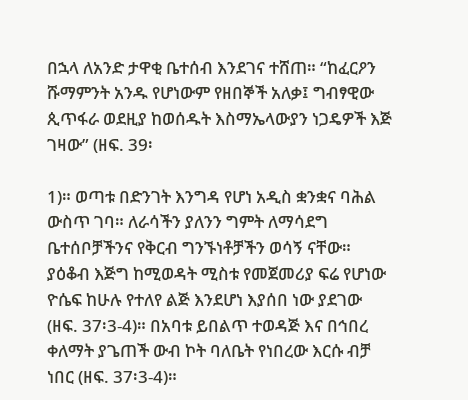በኋላ ለአንድ ታዋቂ ቤተሰብ እንደገና ተሸጠ። “ከፈርዖን ሹማምንት አንዱ የሆነውም የዘበኞች አለቃ፤ ግብፃዊው ጲጥፋራ ወደዚያ ከወሰዱት እስማኤላውያን ነጋዴዎች እጅ ገዛው” (ዘፍ. 39፡

1)። ወጣቱ በድንገት እንግዳ የሆነ አዲስ ቋንቋና ባሕል ውስጥ ገባ። ለራሳችን ያለንን ግምት ለማሳደግ ቤተሰቦቻችንና የቅርብ ግንኙነቶቻችን ወሳኝ ናቸው። ያዕቆብ እጅግ ከሚወዳት ሚስቱ የመጀመሪያ ፍሬ የሆነው ዮሴፍ ከሁሉ የተለየ ልጅ እንደሆነ እያሰበ ነው ያደገው (ዘፍ. 37፡3-4)። በአባቱ ይበልጥ ተወዳጅ እና በኅበረ ቀለማት ያጌጠች ውብ ኮት ባለቤት የነበረው እርሱ ብቻ ነበር (ዘፍ. 37፡3-4)።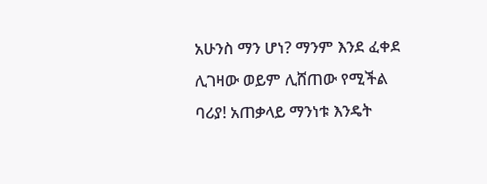አሁንስ ማን ሆነ? ማንም እንደ ፈቀደ ሊገዛው ወይም ሊሸጠው የሚችል ባሪያ! አጠቃላይ ማንነቱ እንዴት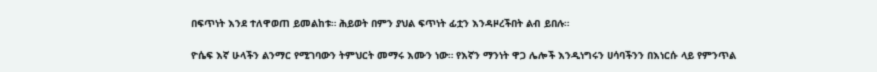በፍጥነት እንደ ተለዋወጠ ይመልከቱ። ሕይወት በምን ያህል ፍጥነት ፊቷን እንዳዞረችበት ልብ ይበሉ።

ዮሴፍ እኛ ሁላችን ልንማር የሚገባውን ትምህርት መማሩ እሙን ነው። የእኛን ማንነት ዋጋ ሌሎች እንዲነግሩን ሀሳባችንን በእነርሱ ላይ የምንጥል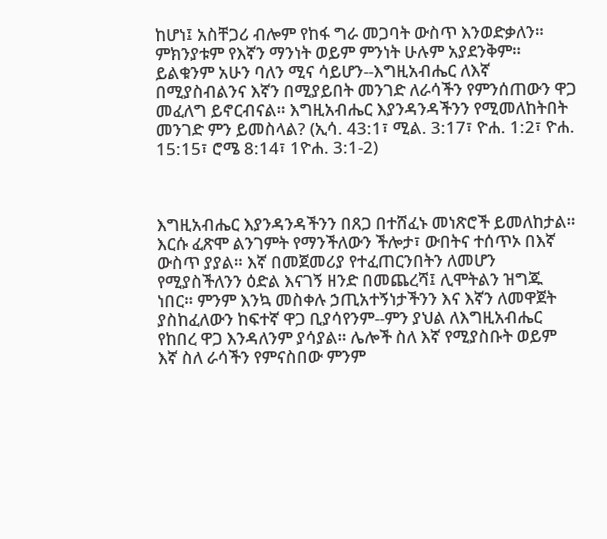ከሆነ፤ አስቸጋሪ ብሎም የከፋ ግራ መጋባት ውስጥ እንወድቃለን። ምክንያቱም የእኛን ማንነት ወይም ምንነት ሁሉም አያደንቅም። ይልቁንም አሁን ባለን ሚና ሳይሆን--እግዚአብሔር ለእኛ በሚያስብልንና እኛን በሚያይበት መንገድ ለራሳችን የምንሰጠውን ዋጋ መፈለግ ይኖርብናል። እግዚአብሔር እያንዳንዳችንን የሚመለከትበት መንገድ ምን ይመስላል? (ኢሳ. 43:1፣ ሚል. 3:17፣ ዮሐ. 1:2፣ ዮሐ. 15:15፣ ሮሜ 8:14፣ 1ዮሐ. 3:1-2)



እግዚአብሔር እያንዳንዳችንን በጸጋ በተሸፈኑ መነጽሮች ይመለከታል። እርሱ ፈጽሞ ልንገምት የማንችለውን ችሎታ፣ ውበትና ተሰጥኦ በእኛ ውስጥ ያያል። እኛ በመጀመሪያ የተፈጠርንበትን ለመሆን የሚያስችለንን ዕድል እናገኝ ዘንድ በመጨረሻ፤ ሊሞትልን ዝግጁ ነበር። ምንም እንኳ መስቀሉ ኃጢአተኝነታችንን እና እኛን ለመዋጀት ያስከፈለውን ከፍተኛ ዋጋ ቢያሳየንም--ምን ያህል ለእግዚአብሔር የከበረ ዋጋ እንዳለንም ያሳያል። ሌሎች ስለ እኛ የሚያስቡት ወይም እኛ ስለ ራሳችን የምናስበው ምንም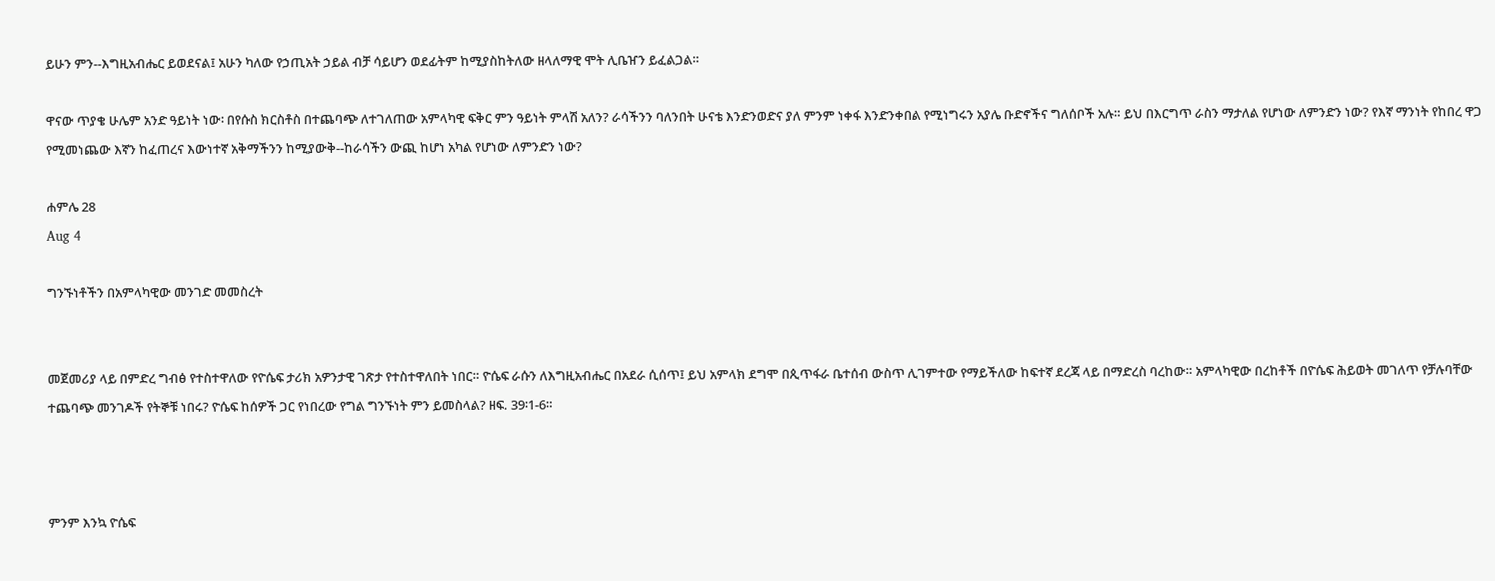ይሁን ምን--እግዚአብሔር ይወደናል፤ አሁን ካለው የኃጢአት ኃይል ብቻ ሳይሆን ወደፊትም ከሚያስከትለው ዘላለማዊ ሞት ሊቤዠን ይፈልጋል።

ዋናው ጥያቄ ሁሌም አንድ ዓይነት ነው፡ በየሱስ ክርስቶስ በተጨባጭ ለተገለጠው አምላካዊ ፍቅር ምን ዓይነት ምላሽ አለን? ራሳችንን ባለንበት ሁናቴ እንድንወድና ያለ ምንም ነቀፋ እንድንቀበል የሚነግሩን አያሌ ቡድኖችና ግለሰቦች አሉ። ይህ በእርግጥ ራስን ማታለል የሆነው ለምንድን ነው? የእኛ ማንነት የከበረ ዋጋ የሚመነጨው እኛን ከፈጠረና እውነተኛ አቅማችንን ከሚያውቅ--ከራሳችን ውጪ ከሆነ አካል የሆነው ለምንድን ነው?

ሐምሌ 28
Aug 4

ግንኙነቶችን በአምላካዊው መንገድ መመስረት


መጀመሪያ ላይ በምድረ ግብፅ የተስተዋለው የዮሴፍ ታሪክ አዎንታዊ ገጽታ የተስተዋለበት ነበር። ዮሴፍ ራሱን ለእግዚአብሔር በአደራ ሲሰጥ፤ ይህ አምላክ ደግሞ በጲጥፋራ ቤተሰብ ውስጥ ሊገምተው የማይችለው ከፍተኛ ደረጃ ላይ በማድረስ ባረከው። አምላካዊው በረከቶች በዮሴፍ ሕይወት መገለጥ የቻሉባቸው ተጨባጭ መንገዶች የትኞቹ ነበሩ? ዮሴፍ ከሰዎች ጋር የነበረው የግል ግንኙነት ምን ይመስላል? ዘፍ. 39፡1-6።



ምንም እንኳ ዮሴፍ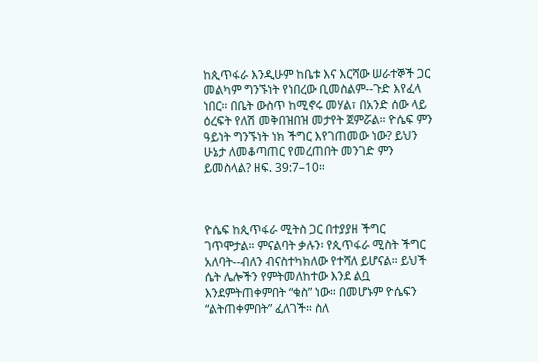ከጲጥፋራ እንዲሁም ከቤቱ እና እርሻው ሠራተኞች ጋር መልካም ግንኙነት የነበረው ቢመስልም--ጉድ እየፈላ ነበር። በቤት ውስጥ ከሚኖሩ መሃል፣ በአንድ ሰው ላይ ዕረፍት የለሽ መቅበዝበዝ መታየት ጀምሯል። ዮሴፍ ምን ዓይነት ግንኙነት ነክ ችግር እየገጠመው ነው? ይህን ሁኔታ ለመቆጣጠር የመረጠበት መንገድ ምን ይመስላል? ዘፍ. 39:7–10።



ዮሴፍ ከጲጥፋራ ሚትስ ጋር በተያያዘ ችግር ገጥሞታል። ምናልባት ቃሉን፡ የጲጥፋራ ሚስት ችግር አለባት--ብለን ብናስተካክለው የተሻለ ይሆናል። ይህች ሴት ሌሎችን የምትመለከተው እንደ ልቧ እንደምትጠቀምበት “ቁስ” ነው። በመሆኑም ዮሴፍን “ልትጠቀምበት” ፈለገች። ስለ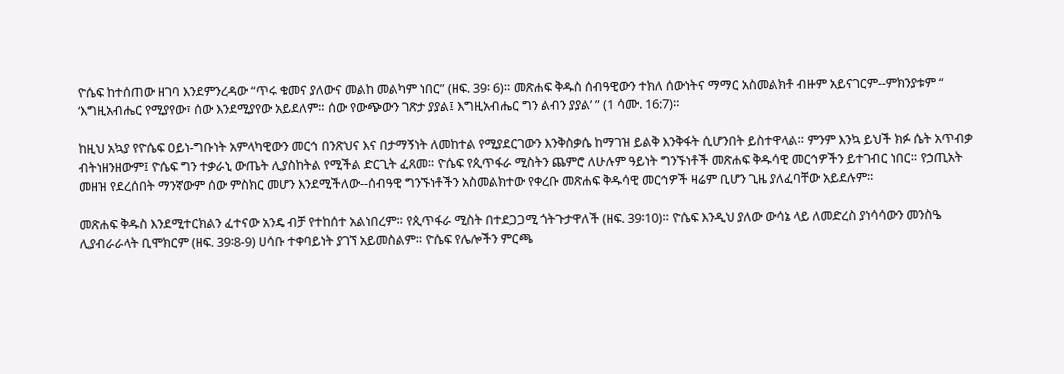ዮሴፍ ከተሰጠው ዘገባ እንደምንረዳው “ጥሩ ቁመና ያለውና መልከ መልካም ነበር” (ዘፍ. 39፡ 6)። መጽሐፍ ቅዱስ ሰብዓዊውን ተክለ ሰውነትና ማማር አስመልክቶ ብዙም አይናገርም--ምክንያቱም “ ‘እግዚአብሔር የሚያየው፣ ሰው እንደሚያየው አይደለም። ሰው የውጭውን ገጽታ ያያል፤ እግዚአብሔር ግን ልብን ያያል’ ” (1 ሳሙ. 16:7)።

ከዚህ አኳያ የዮሴፍ ዐይነ-ግቡነት አምላካዊውን መርኅ በንጽህና እና በታማኝነት ለመከተል የሚያደርገውን እንቅስቃሴ ከማገዝ ይልቅ እንቅፋት ሲሆንበት ይስተዋላል። ምንም እንኳ ይህች ክፉ ሴት አጥብቃ ብትነዘንዘውም፤ ዮሴፍ ግን ተቃራኒ ውጤት ሊያስከትል የሚችል ድርጊት ፈጸመ። ዮሴፍ የጲጥፋራ ሚስትን ጨምሮ ለሁሉም ዓይነት ግንኙነቶች መጽሐፍ ቅዱሳዊ መርኅዎችን ይተገብር ነበር። የኃጢአት መዘዝ የደረሰበት ማንኛውም ሰው ምስክር መሆን እንደሚችለው--ሰብዓዊ ግንኙነቶችን አስመልክተው የቀረቡ መጽሐፍ ቅዱሳዊ መርኅዎች ዛሬም ቢሆን ጊዜ ያለፈባቸው አይደሉም።

መጽሐፍ ቅዱስ እንደሚተርክልን ፈተናው አንዴ ብቻ የተከሰተ አልነበረም። የጲጥፋራ ሚስት በተደጋጋሚ ጎትጉታዋለች (ዘፍ. 39፡10)። ዮሴፍ እንዲህ ያለው ውሳኔ ላይ ለመድረስ ያነሳሳውን መንስዔ ሊያብራራላት ቢሞክርም (ዘፍ. 39፡8-9) ሀሳቡ ተቀባይነት ያገኘ አይመስልም። ዮሴፍ የሌሎችን ምርጫ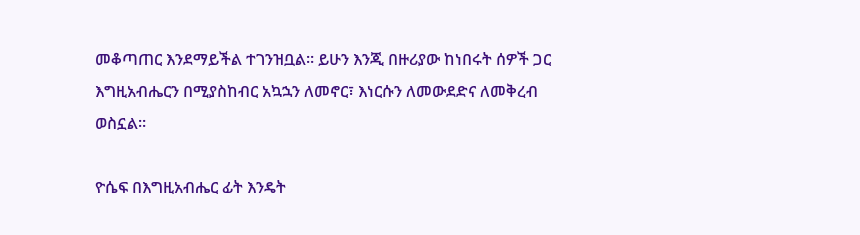መቆጣጠር እንደማይችል ተገንዝቧል። ይሁን እንጂ በዙሪያው ከነበሩት ሰዎች ጋር እግዚአብሔርን በሚያስከብር አኳኋን ለመኖር፣ እነርሱን ለመውደድና ለመቅረብ ወስኗል።

ዮሴፍ በእግዚአብሔር ፊት እንዴት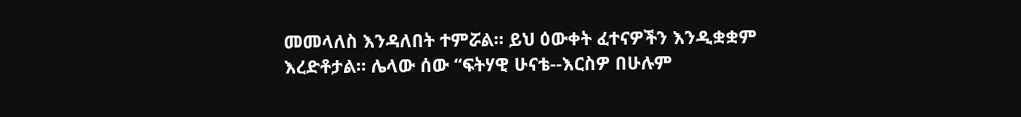መመላለስ እንዳለበት ተምሯል። ይህ ዕውቀት ፈተናዎችን እንዲቋቋም እረድቶታል። ሌላው ሰው “ፍትሃዊ ሁናቴ--እርስዎ በሁሉም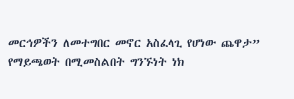መርኅዎችን ለመተግበር መኖር አስፈላጊ የሆነው ጨዋታ” የማይጫወት በሚመስልበት ግንኙነት ነክ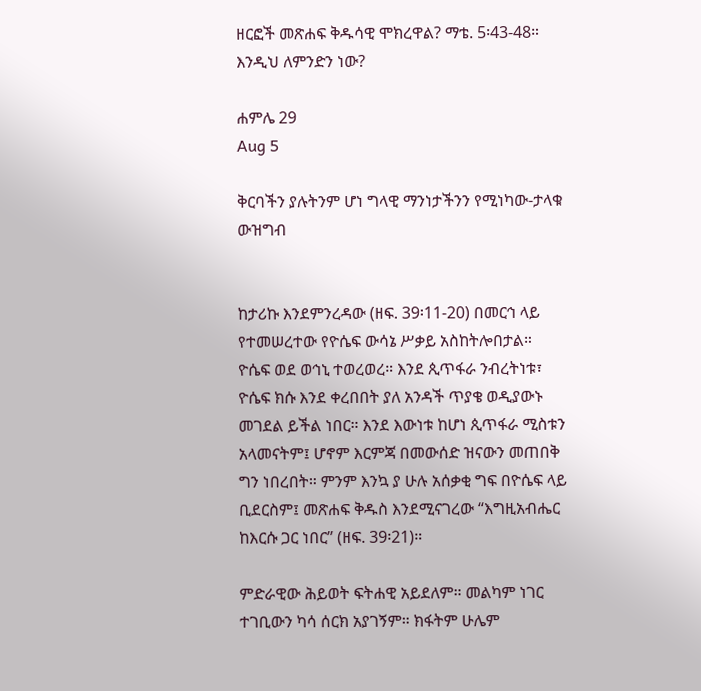ዘርፎች መጽሐፍ ቅዱሳዊ ሞክረዋል? ማቴ. 5፡43-48። እንዲህ ለምንድን ነው?

ሐምሌ 29
Aug 5

ቅርባችን ያሉትንም ሆነ ግላዊ ማንነታችንን የሚነካው-ታላቁ ውዝግብ


ከታሪኩ እንደምንረዳው (ዘፍ. 39፡11-20) በመርኅ ላይ የተመሠረተው የዮሴፍ ውሳኔ ሥቃይ አስከትሎበታል። ዮሴፍ ወደ ወኅኒ ተወረወረ። እንደ ጲጥፋራ ንብረትነቱ፣ ዮሴፍ ክሱ እንደ ቀረበበት ያለ አንዳች ጥያቄ ወዲያውኑ መገደል ይችል ነበር። እንደ እውነቱ ከሆነ ጲጥፋራ ሚስቱን አላመናትም፤ ሆኖም እርምጃ በመውሰድ ዝናውን መጠበቅ ግን ነበረበት። ምንም እንኳ ያ ሁሉ አሰቃቂ ግፍ በዮሴፍ ላይ ቢደርስም፤ መጽሐፍ ቅዱስ እንደሚናገረው “እግዚአብሔር ከእርሱ ጋር ነበር” (ዘፍ. 39፡21)።

ምድራዊው ሕይወት ፍትሐዊ አይደለም። መልካም ነገር ተገቢውን ካሳ ሰርክ አያገኝም። ክፋትም ሁሌም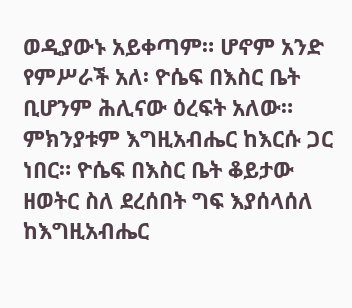ወዲያውኑ አይቀጣም። ሆኖም አንድ የምሥራች አለ፡ ዮሴፍ በእስር ቤት ቢሆንም ሕሊናው ዕረፍት አለው። ምክንያቱም እግዚአብሔር ከእርሱ ጋር ነበር። ዮሴፍ በእስር ቤት ቆይታው ዘወትር ስለ ደረሰበት ግፍ እያሰላሰለ ከእግዚአብሔር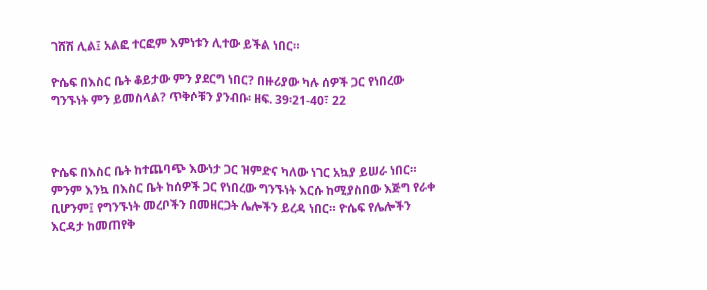ገሸሽ ሊል፤ አልፎ ተርፎም እምነቱን ሊተው ይችል ነበር።

ዮሴፍ በእስር ቤት ቆይታው ምን ያደርግ ነበር? በዙሪያው ካሉ ሰዎች ጋር የነበረው ግንኙነት ምን ይመስላል? ጥቅሶቹን ያንብቡ፡ ዘፍ. 39፡21-40፣ 22



ዮሴፍ በእስር ቤት ከተጨባጭ እውነታ ጋር ዝምድና ካለው ነገር አኳያ ይሠራ ነበር። ምንም እንኳ በእስር ቤት ከሰዎች ጋር የነበረው ግንኙነት እርሱ ከሚያስበው እጅግ የራቀ ቢሆንም፤ የግንኙነት መረቦችን በመዘርጋት ሌሎችን ይረዳ ነበር። ዮሴፍ የሌሎችን እርዳታ ከመጠየቅ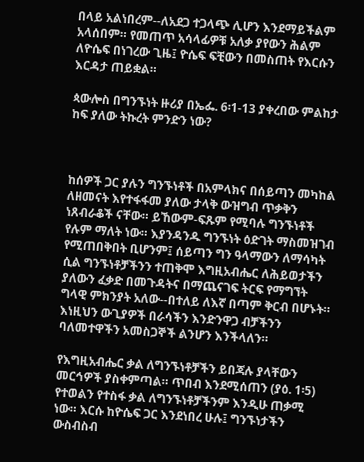በላይ አልነበረም--ለአደጋ ተጋላጭ ሊሆን እንደማይችልም አላሰበም። የመጠጥ አሳላፊዎቹ አለቃ ያየውን ሕልም ለዮሴፍ በነገረው ጊዜ፤ ዮሴፍ ፍቺውን በመስጠት የእርሱን እርዳታ ጠይቋል።

ጳውሎስ በግንኙነት ዙሪያ በኤፌ. 6፡1-13 ያቀረበው ምልከታ ከፍ ያለው ትኩረት ምንድን ነው?



ከሰዎች ጋር ያሉን ግንኙነቶች በአምላክና በሰይጣን መካከል ለዘመናት እየተፋፋመ ያለው ታላቅ ውዝግብ ጥቃቅን ነጸብራቆች ናቸው። ይኸውም-ፍጹም የሚባሉ ግንኙነቶች የሉም ማለት ነው። እያንዳንዱ ግንኙነት ዕድገት ማስመዝገብ የሚጠበቅበት ቢሆንም፤ ሰይጣን ግን ዓላማውን ለማሳካት ሲል ግንኙነቶቻችንን ተጠቅሞ እግዚአብሔር ለሕይወታችን ያለውን ፈቃድ በመጉዳትና በማጨናገፍ ትርፍ የማግኘት ግላዊ ምክንያት አለው--በተለይ ለእኛ በጣም ቅርብ በሆኑት። እነዚህን ውጊያዎች በራሳችን እንድንዋጋ ብቻችንን ባለመተዋችን አመስጋኞች ልንሆን እንችላለን።

የእግዚአብሔር ቃል ለግንኙነቶቻችን ይበጃሉ ያላቸውን መርኅዎች ያስቀምጣል። ጥበብ እንደሚሰጠን (ያዕ. 1፡5) የተወልን የተስፋ ቃል ለግንኙነቶቻችንም እንዲሁ ጠቃሚ ነው። እርሱ ከዮሴፍ ጋር እንደነበረ ሁሉ፤ ግንኙነታችን ውስብስብ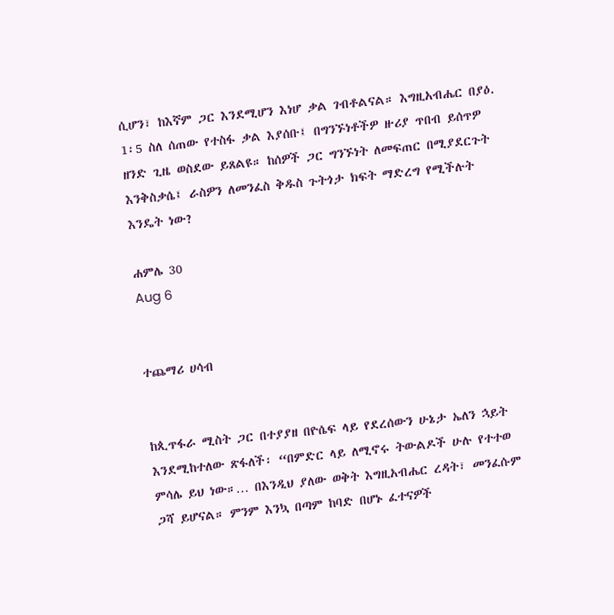ሲሆን፣ ከእኛም ጋር እንደሚሆን እነሆ ቃል ገብቶልናል። እግዚአብሔር በያዕ. 1፡5 ስለ ሰጠው የተስፋ ቃል እያሰቡ፤ በግንኙነቶችዎ ዙሪያ ጥበብ ይሰጥዎ ዘንድ ጊዜ ወስደው ይጸልዩ። ከሰዎች ጋር ግንኙነት ለመፍጠር በሚያደርጉት እንቅስቃሴ፤ ራስዎን ለመንፈስ ቅዱስ ጉትጎታ ክፍት ማድረግ የሚችሉት እንዴት ነው?

ሐምሌ 30
Aug 6


ተጨማሪ ሀሳብ


ከጲጥፋራ ሚስት ጋር በተያያዘ በዮሴፍ ላይ የደረሰውን ሁኔታ ኤለን ኋይት እንደሚከተለው ጽፋለች፡ “በምድር ላይ ለሚኖሩ ትውልዶች ሁሉ የተተወ ምሳሌ ይህ ነው።… በእንዲህ ያለው ወቅት እግዚአብሔር ረዳት፣ መንፈሱም ጋሻ ይሆናል። ምንም እንኳ በጣም ከባድ በሆኑ ፈተናዎች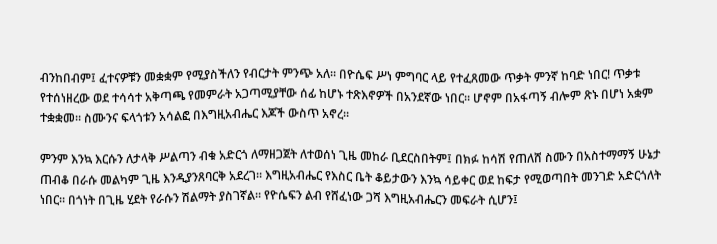ብንከበብም፤ ፈተናዎቹን መቋቋም የሚያስችለን የብርታት ምንጭ አለ። በዮሴፍ ሥነ ምግባር ላይ የተፈጸመው ጥቃት ምንኛ ከባድ ነበር! ጥቃቱ የተሰነዘረው ወደ ተሳሳተ አቅጣጫ የመምራት አጋጣሚያቸው ሰፊ ከሆኑ ተጽእኖዎች በአንደኛው ነበር። ሆኖም በአፋጣኝ ብሎም ጽኑ በሆነ አቋም ተቋቋመ። ስሙንና ፍላጎቱን አሳልፎ በእግዚአብሔር እጆች ውስጥ አኖረ።

ምንም እንኳ እርሱን ለታላቅ ሥልጣን ብቁ አድርጎ ለማዘጋጀት ለተወሰነ ጊዜ መከራ ቢደርስበትም፤ በክፉ ከሳሽ የጠለሸ ስሙን በአስተማማኝ ሁኔታ ጠብቆ በራሱ መልካም ጊዜ እንዲያንጸባርቅ አደረገ። እግዚአብሔር የእስር ቤት ቆይታውን እንኳ ሳይቀር ወደ ከፍታ የሚወጣበት መንገድ አድርጎለት ነበር። በጎነት በጊዜ ሂደት የራሱን ሽልማት ያስገኛል። የዮሴፍን ልብ የሸፈነው ጋሻ እግዚአብሔርን መፍራት ሲሆን፤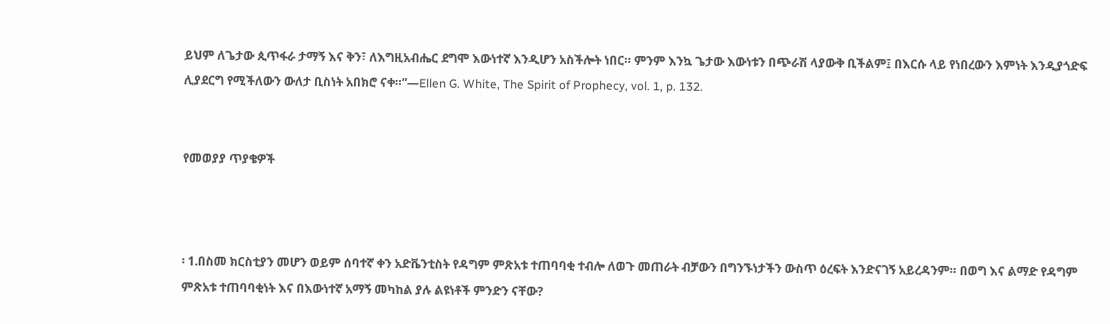ይህም ለጌታው ጲጥፋራ ታማኝ እና ቅን፣ ለእግዚአብሔር ደግሞ እውነተኛ እንዲሆን አስችሎት ነበር። ምንም እንኳ ጌታው እውነቱን በጭራሽ ላያውቅ ቢችልም፤ በእርሱ ላይ የነበረውን እምነት እንዲያጎድፍ ሊያደርግ የሚችለውን ውለታ ቢስነት አበክሮ ናቀ።”—Ellen G. White, The Spirit of Prophecy, vol. 1, p. 132.


የመወያያ ጥያቄዎች



፡ 1.በስመ ክርስቲያን መሆን ወይም ሰባተኛ ቀን አድቬንቲስት የዳግም ምጽአቱ ተጠባባቂ ተብሎ ለወጉ መጠራት ብቻውን በግንኙነታችን ውስጥ ዕረፍት እንድናገኝ አይረዳንም። በወግ እና ልማድ የዳግም ምጽአቱ ተጠባባቂነት እና በእውነተኛ አማኝ መካከል ያሉ ልዩነቶች ምንድን ናቸው?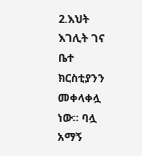2.እህት እገሊት ገና ቤተ ክርስቲያንን መቀላቀሏ ነው። ባሏ አማኝ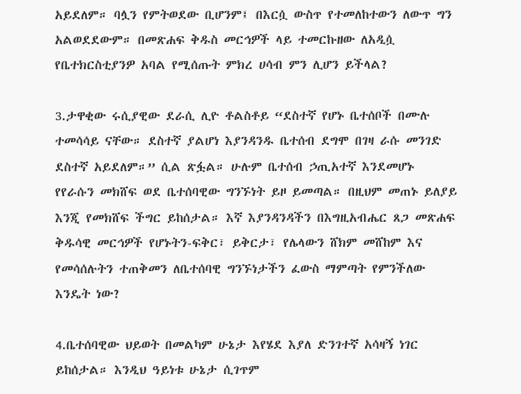አይደለም። ባሏን የምትወደው ቢሆንም፤ በእርሷ ውስጥ የተመለከተውን ለውጥ ግን አልወደደውም። በመጽሐፍ ቅዱስ መርኅዎች ላይ ተመርኩዘው ለአዲሷ የቤተክርስቲያንዎ አባል የሚሰጡት ምክረ ሀሳብ ምን ሊሆን ይችላል?

3.ታዋቂው ሩሲያዊው ደራሲ ሊዮ ቶልስቶይ “ደስተኛ የሆኑ ቤተሰቦች በሙሉ ተመሳሳይ ናቸው። ደስተኛ ያልሆነ እያንዳንዱ ቤተሰብ ደግሞ በገዛ ራሱ መንገድ ደስተኛ አይደለም።” ሲል ጽፏል። ሁሉም ቤተሰብ ኃጢአተኛ እንደመሆኑ የየራሱን መክሸፍ ወደ ቤተሰባዊው ግንኙነት ይዞ ይመጣል። በዚህም መጠኑ ይለያይ እንጂ የመክሸፍ ችግር ይከሰታል። እኛ እያንዳንዳችን በእግዚአብሔር ጸጋ መጽሐፍ ቅዱሳዊ መርኅዎች የሆኑትን-ፍቅር፣ ይቅርታ፣ የሌላውን ሸክም መሸከም እና የመሳሰሉትን ተጠቅመን ለቤተሰባዊ ግንኙነታችን ፈውስ ማምጣት የምንችለው እንዴት ነው?

4.ቤተሰባዊው ህይወት በመልካም ሁኔታ እየሄደ እያለ ድንገተኛ አሳዛኝ ነገር ይከሰታል። እንዲህ ዓይነቱ ሁኔታ ሲገጥም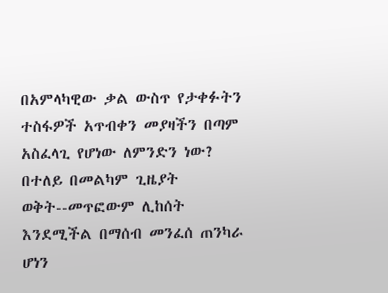በአምላካዊው ቃል ውስጥ የታቀፉትን ተስፋዎች አጥብቀን መያዛችን በጣም አስፈላጊ የሆነው ለምንድን ነው? በተለይ በመልካም ጊዜያት ወቅት--መጥፎውም ሊከሰት እንደሚችል በማሰብ መንፈሰ ጠንካራ ሆነን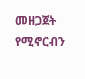መዘጋጀት የሚኖርብን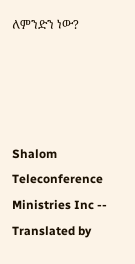ለምንድን ነው?




Shalom Teleconference Ministries Inc -- Translated by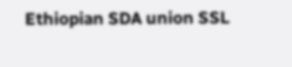Ethiopian SDA union SSL